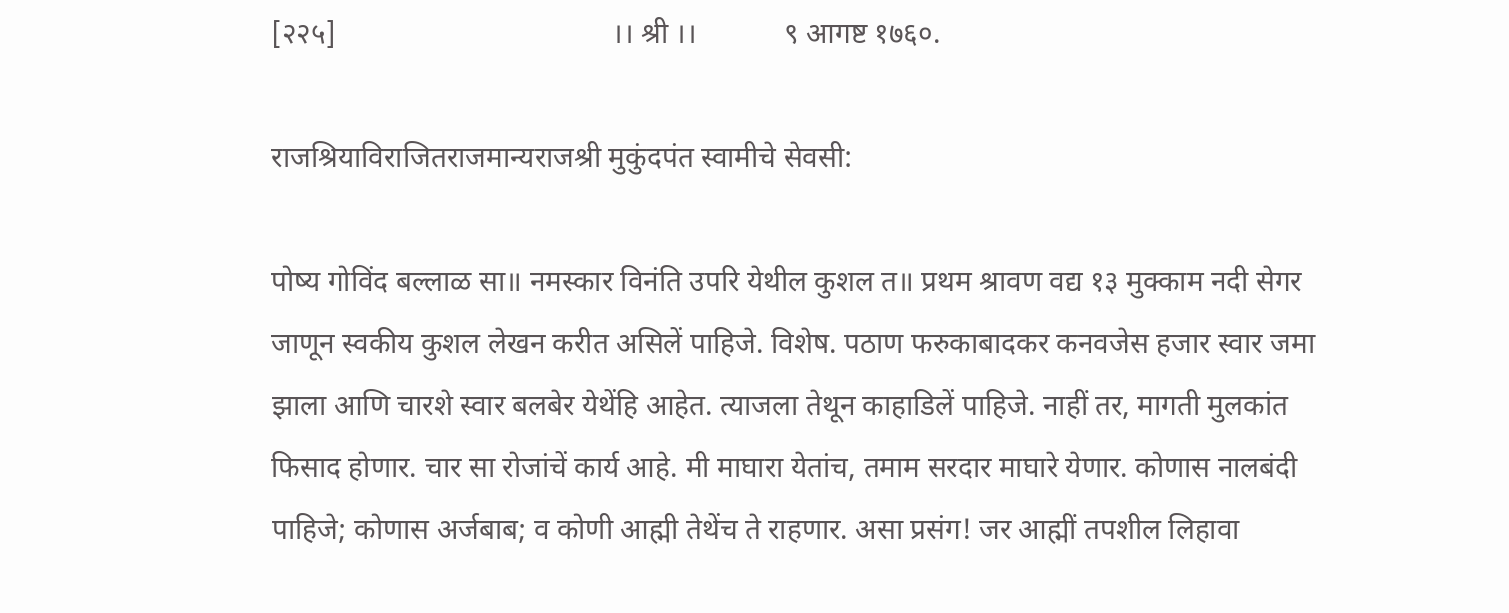[२२५]                                      ।। श्री ।।            ९ आगष्ट १७६०.

राजश्रियाविराजितराजमान्यराजश्री मुकुंदपंत स्वामीचे सेवसी:

पोष्य गोविंद बल्लाळ सा॥ नमस्कार विनंति उपरि येथील कुशल त॥ प्रथम श्रावण वद्य १३ मुक्काम नदी सेगर जाणून स्वकीय कुशल लेखन करीत असिलें पाहिजे. विशेष. पठाण फरुकाबादकर कनवजेस हजार स्वार जमा झाला आणि चारशे स्वार बलबेर येथेंहि आहेत. त्याजला तेथून काहाडिलें पाहिजे. नाहीं तर, मागती मुलकांत फिसाद होणार. चार सा रोजांचें कार्य आहे. मी माघारा येतांच, तमाम सरदार माघारे येणार. कोणास नालबंदी पाहिजे; कोणास अर्जबाब; व कोणी आह्मी तेथेंच ते राहणार. असा प्रसंग! जर आह्मीं तपशील लिहावा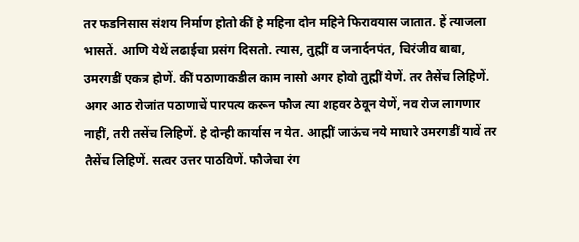तर फडनिसास संशय निर्माण होतो कीं हे महिना दोन महिने फिरावयास जातात. हें त्याजला भासतें. आणि येथें लढाईचा प्रसंग दिसतो. त्यास, तुह्मीं व जनार्दनपंत, चिरंजीव बाबा, उमरगडीं एकत्र होणें. कीं पठाणाकडील काम नासो अगर होवो तुह्मीं येणें. तर तैसेंच लिहिणें. अगर आठ रोजांत पठाणाचें पारपत्य करून फौज त्या शहवर ठेवून येणें, नव रोज लागणार नाहीं, तरी तसेंच लिहिणें. हे दोन्ही कार्यास न येत. आह्मीं जाऊंच नये माघारे उमरगडीं यावें तर तैसेंच लिहिणें. सत्वर उत्तर पाठविणें. फौजेचा रंग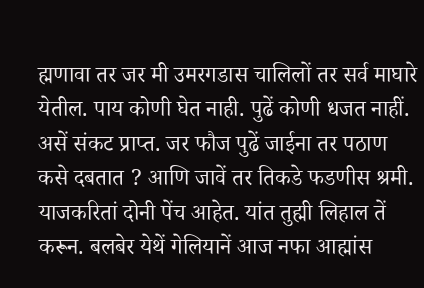ह्मणावा तर जर मी उमरगडास चालिलों तर सर्व माघारे येतील. पाय कोणी घेत नाही. पुढें कोणी धजत नाहीं. असें संकट प्राप्त. जर फौज पुढें जाईना तर पठाण कसे दबतात ? आणि जावें तर तिकडे फडणीस श्रमी. याजकरितां दोनी पेंच आहेत. यांत तुह्मी लिहाल तें करून. बलबेर येथें गेलियानें आज नफा आह्मांस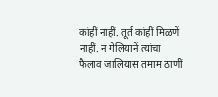कांहीं नाहीं. तूर्त कांहीं मिळणें नाहीं. न गेलियानें त्यांचा फैलाव जालियास तमाम ठाणीं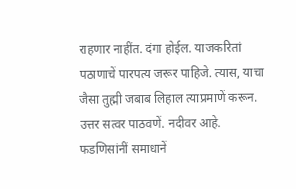राहणार नाहींत. दंगा होईल. याजकरितां पठाणाचें पारपत्य जरूर पाहिजे. त्यास, याचा जैसा तुह्मी जबाब लिहाल त्याप्रमाणें करून. उत्तर सत्वर पाठवणें. नदीवर आहे. फडणिसांनीं समाधानें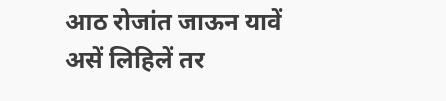आठ रोजांत जाऊन यावें असें लिहिलें तर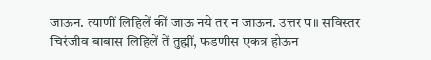जाऊन. त्याणीं लिहिलें कीं जाऊ नये तर न जाऊन. उत्तर प॥ सविस्तर चिरंजीव बाबास लिहिलें तें तुह्मीं, फडणीस एकत्र होऊन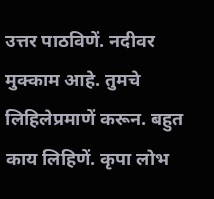उत्तर पाठविणें. नदीवर मुक्काम आहे. तुमचे लिहिलेप्रमाणें करून. बहुत काय लिहिणें. कृपा लोभ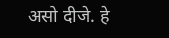असो दीजे. हे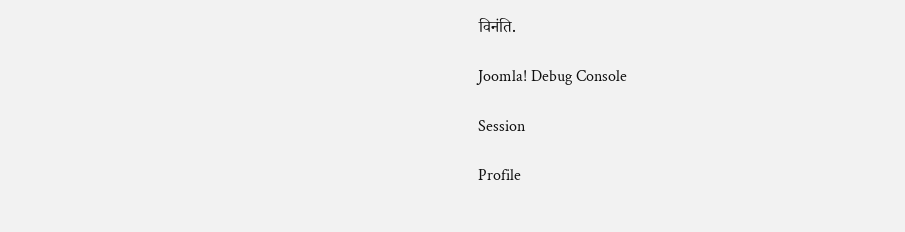विनंति.

Joomla! Debug Console

Session

Profile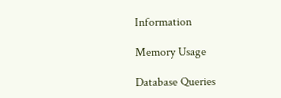Information

Memory Usage

Database Queries